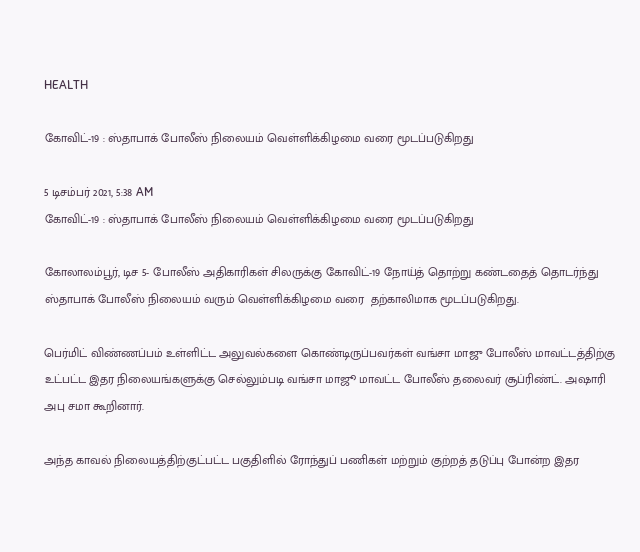HEALTH

கோவிட்-19 : ஸ்தாபாக் போலீஸ் நிலையம் வெள்ளிக்கிழமை வரை மூடப்படுகிறது

5 டிசம்பர் 2021, 5:38 AM
கோவிட்-19 : ஸ்தாபாக் போலீஸ் நிலையம் வெள்ளிக்கிழமை வரை மூடப்படுகிறது

கோலாலம்பூர், டிச 5- போலீஸ் அதிகாரிகள் சிலருக்கு கோவிட்-19 நோய்த் தொற்று கண்டதைத் தொடர்ந்து ஸ்தாபாக் போலீஸ் நிலையம் வரும் வெள்ளிக்கிழமை வரை  தற்காலிமாக மூடப்படுகிறது.

பெர்மிட் விண்ணப்பம் உள்ளிட்ட அலுவல்களை கொண்டிருப்பவர்கள் வங்சா மாஜு போலீஸ் மாவட்டத்திற்கு உட்பட்ட இதர நிலையங்களுக்கு செல்லும்படி வங்சா மாஜூ மாவட்ட போலீஸ் தலைவர் சூப்ரிண்ட். அஷாரி அபு சமா கூறினார்.

அந்த காவல் நிலையத்திற்குட்பட்ட பகுதிளில் ரோந்துப் பணிகள் மற்றும் குற்றத் தடுப்பு போன்ற இதர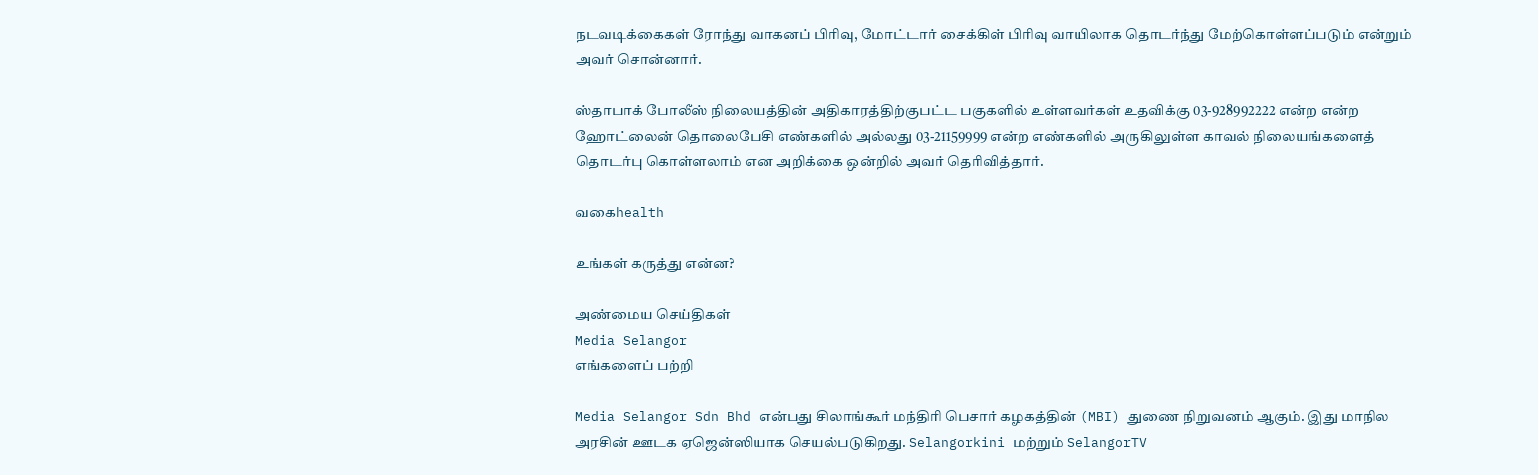நடவடிக்கைகள் ரோந்து வாகனப் பிரிவு, மோட்டார் சைக்கிள் பிரிவு வாயிலாக தொடர்ந்து மேற்கொள்ளப்படும் என்றும் அவர் சொன்னார்.

ஸ்தாபாக் போலீஸ் நிலையத்தின் அதிகாரத்திற்குபட்ட பகுகளில் உள்ளவர்கள் உதவிக்கு 03-928992222 என்ற என்ற ஹோட்லைன் தொலைபேசி எண்களில் அல்லது 03-21159999 என்ற எண்களில் அருகிலுள்ள காவல் நிலையங்களைத் தொடர்பு கொள்ளலாம் என அறிக்கை ஒன்றில் அவர் தெரிவித்தார்.

வகைhealth

உங்கள் கருத்து என்ன?

அண்மைய செய்திகள்
Media Selangor
எங்களைப் பற்றி

Media Selangor Sdn Bhd என்பது சிலாங்கூர் மந்திரி பெசார் கழகத்தின் (MBI) துணை நிறுவனம் ஆகும். இது மாநில அரசின் ஊடக ஏஜென்ஸியாக செயல்படுகிறது. Selangorkini மற்றும் SelangorTV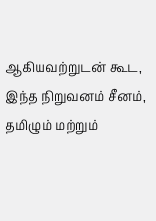ஆகியவற்றுடன் கூட, இந்த நிறுவனம் சீனம், தமிழும் மற்றும்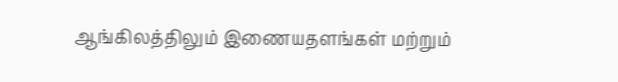ஆங்கிலத்திலும் இணையதளங்கள் மற்றும்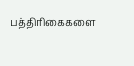பத்திரிகைகளை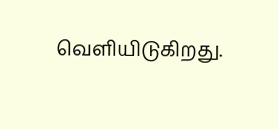வெளியிடுகிறது.